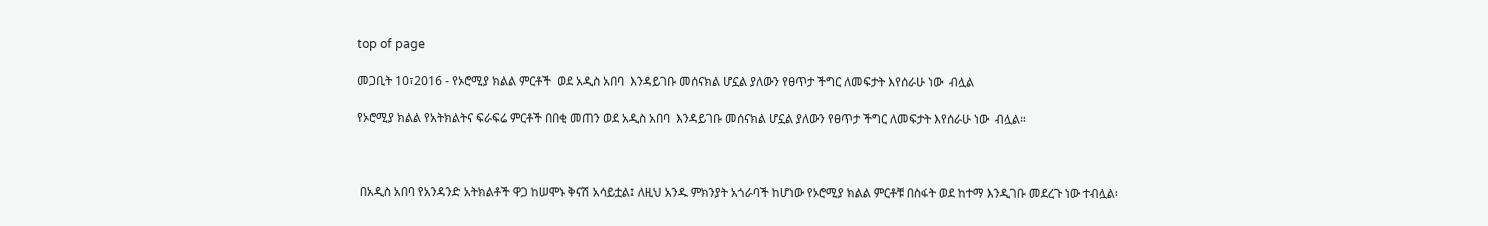top of page

መጋቢት 10፣2016 - የኦሮሚያ ክልል ምርቶች  ወደ አዲስ አበባ  እንዳይገቡ መሰናክል ሆኗል ያለውን የፀጥታ ችግር ለመፍታት እየሰራሁ ነው  ብሏል

የኦሮሚያ ክልል የአትክልትና ፍራፍሬ ምርቶች በበቂ መጠን ወደ አዲስ አበባ  እንዳይገቡ መሰናክል ሆኗል ያለውን የፀጥታ ችግር ለመፍታት እየሰራሁ ነው  ብሏል።



 በአዲስ አበባ የአንዳንድ አትክልቶች ዋጋ ከሠሞኑ ቅናሽ አሳይቷል፤ ለዚህ አንዱ ምክንያት አጎራባች ከሆነው የኦሮሚያ ክልል ምርቶቹ በስፋት ወደ ከተማ እንዲገቡ መደረጉ ነው ተብሏል፡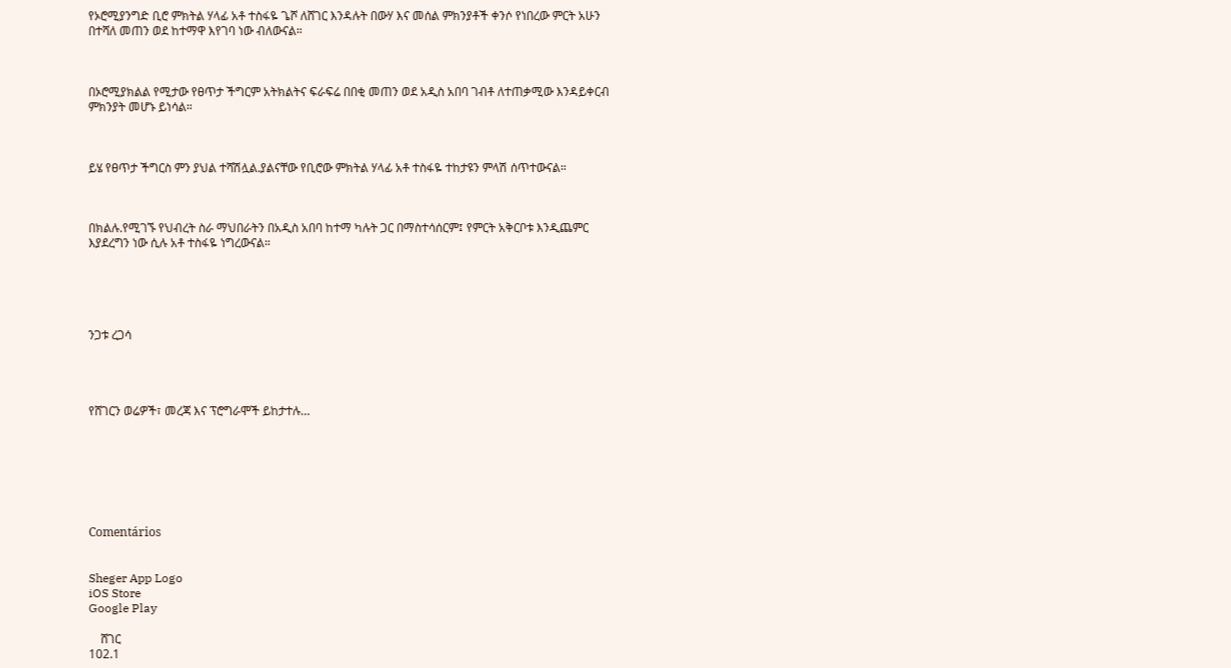የኦሮሚያንግድ ቢሮ ምክትል ሃላፊ አቶ ተስፋዬ ጌሾ ለሸገር እንዳሉት በውሃ እና መሰል ምክንያቶች ቀንሶ የነበረው ምርት አሁን በተሻለ መጠን ወደ ከተማዋ እየገባ ነው ብለውናል።



በኦሮሚያክልል የሚታው የፀጥታ ችግርም አትክልትና ፍራፍሬ በበቂ መጠን ወደ አዲስ አበባ ገብቶ ለተጠቃሚው እንዳይቀርብ ምክንያት መሆኑ ይነሳል።



ይሄ የፀጥታ ችግርስ ምን ያህል ተሻሽሏል.ያልናቸው የቢሮው ምክትል ሃላፊ አቶ ተስፋዬ ተከታዩን ምላሽ ሰጥተውናል።



በክልሉ.የሚገኙ የህብረት ስራ ማህበራትን በአዲስ አበባ ከተማ ካሉት ጋር በማስተሳሰርም፤ የምርት አቅርቦቱ እንዲጨምር እያደረግን ነው ሲሉ አቶ ተስፋዬ ነግረውናል።





ንጋቱ ረጋሳ




የሸገርን ወሬዎች፣ መረጃ እና ፕሮግራሞች ይከታተሉ…







Comentários


Sheger App Logo
iOS Store
Google Play

    ሸገር
102.1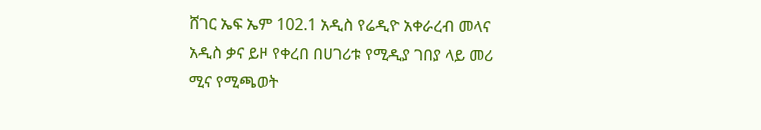ሸገር ኤፍ ኤም 102.1 አዲስ የሬዲዮ አቀራረብ መላና አዲስ ቃና ይዞ የቀረበ በሀገሪቱ የሚዲያ ገበያ ላይ መሪ ሚና የሚጫወት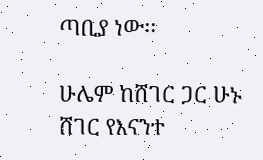ጣቢያ ነው፡፡

ሁሌም ከሸገር ጋር ሁኑ
ሸገር የእናንተ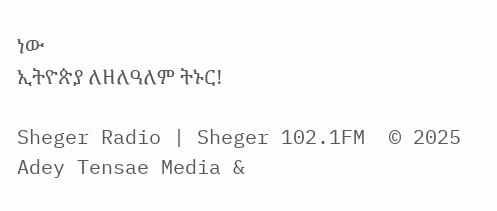ነው
ኢትዮጵያ ለዘለዓለም ትኑር!

Sheger Radio | Sheger 102.1FM  © 2025 Adey Tensae Media &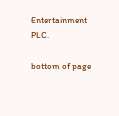Entertainment PLC.

bottom of page